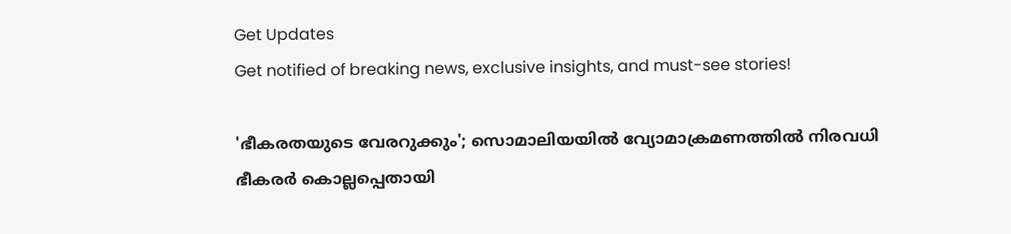Get Updates
Get notified of breaking news, exclusive insights, and must-see stories!

'ഭീകരതയുടെ വേരറുക്കും'; സൊമാലിയയില്‍ വ്യോമാക്രമണത്തില്‍ നിരവധി ഭീകരര്‍ കൊല്ലപ്പെതായി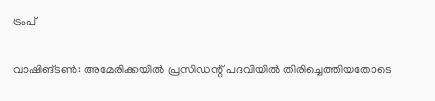ട്രംപ്

വാഷിങ്ടണ്‍: അമേരിക്കയില്‍ പ്രസിഡന്റ് പദവിയില്‍ തിരിച്ചെത്തിയതോടെ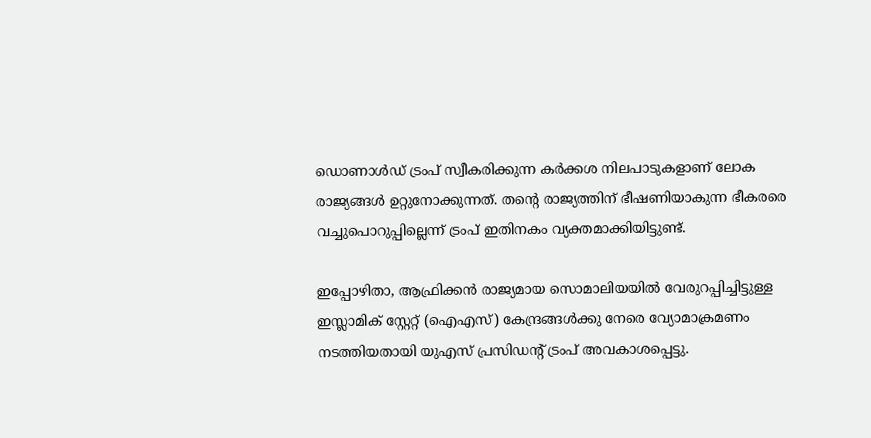ഡൊണാള്‍ഡ് ട്രംപ് സ്വീകരിക്കുന്ന കര്‍ക്കശ നിലപാടുകളാണ് ലോക രാജ്യങ്ങള്‍ ഉറ്റുനോക്കുന്നത്. തന്റെ രാജ്യത്തിന് ഭീഷണിയാകുന്ന ഭീകരരെ വച്ചുപൊറുപ്പില്ലെന്ന് ട്രംപ് ഇതിനകം വ്യക്തമാക്കിയിട്ടുണ്ട്.

ഇപ്പോഴിതാ, ആഫ്രിക്കന്‍ രാജ്യമായ സൊമാലിയയില്‍ വേരുറപ്പിച്ചിട്ടുള്ള ഇസ്ലാമിക് സ്റ്റേറ്റ് (ഐഎസ്) കേന്ദ്രങ്ങള്‍ക്കു നേരെ വ്യോമാക്രമണം നടത്തിയതായി യുഎസ് പ്രസിഡന്റ് ട്രംപ് അവകാശപ്പെട്ടു.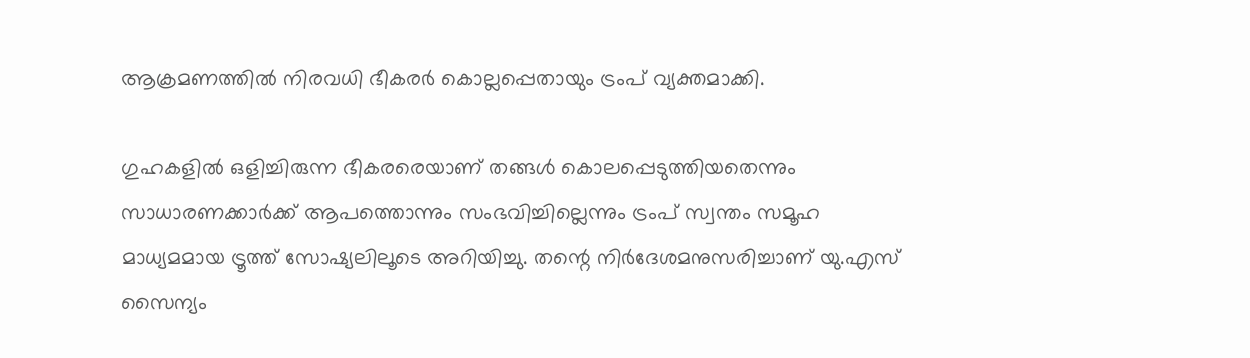ആക്രമണത്തില്‍ നിരവധി ഭീകരര്‍ കൊല്ലപ്പെതായും ട്രംപ് വ്യക്തമാക്കി.

ഗുഹകളില്‍ ഒളിച്ചിരുന്ന ഭീകരരെയാണ് തങ്ങള്‍ കൊലപ്പെടുത്തിയതെന്നും സാധാരണക്കാര്‍ക്ക് ആപത്തൊന്നും സംഭവിച്ചില്ലെന്നും ട്രംപ് സ്വന്തം സമൂഹ മാധ്യമമായ ട്രൂത്ത് സോഷ്യലിലൂടെ അറിയിച്ചു. തന്റെ നിര്‍ദേശമനുസരിച്ചാണ് യു.എസ് സൈന്യം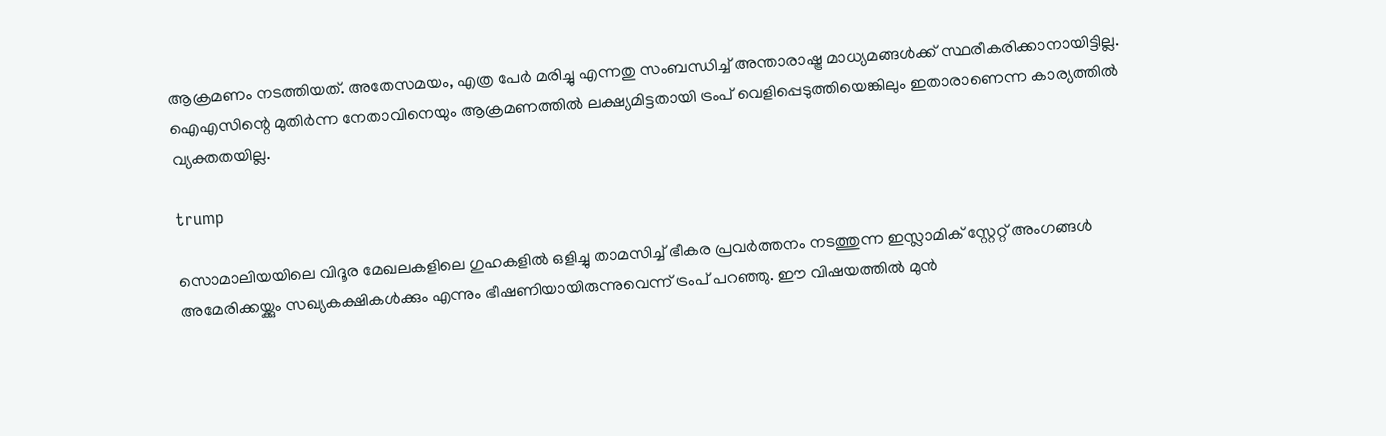ആക്രമണം നടത്തിയത്. അതേസമയം, എത്ര പേര്‍ മരിച്ചു എന്നതു സംബന്ധിച്ച് അന്താരാഷ്ട്ര മാധ്യമങ്ങള്‍ക്ക് സ്ഥരീകരിക്കാനായിട്ടില്ല. ഐഎസിന്റെ മുതിര്‍ന്ന നേതാവിനെയും ആക്രമണത്തില്‍ ലക്ഷ്യമിട്ടതായി ട്രംപ് വെളിപ്പെടുത്തിയെങ്കിലും ഇതാരാണെന്ന കാര്യത്തില്‍ വ്യക്തതയില്ല.

trump

സൊമാലിയയിലെ വിദൂര മേഖലകളിലെ ഗുഹകളില്‍ ഒളിച്ചു താമസിച്ച് ഭീകര പ്രവര്‍ത്തനം നടത്തുന്ന ഇസ്ലാമിക് സ്റ്റേറ്റ് അംഗങ്ങള്‍ അമേരിക്കയ്ക്കും സഖ്യകക്ഷികള്‍ക്കും എന്നും ഭീഷണിയായിരുന്നുവെന്ന് ട്രംപ് പറഞ്ഞു. ഈ വിഷയത്തില്‍ മുന്‍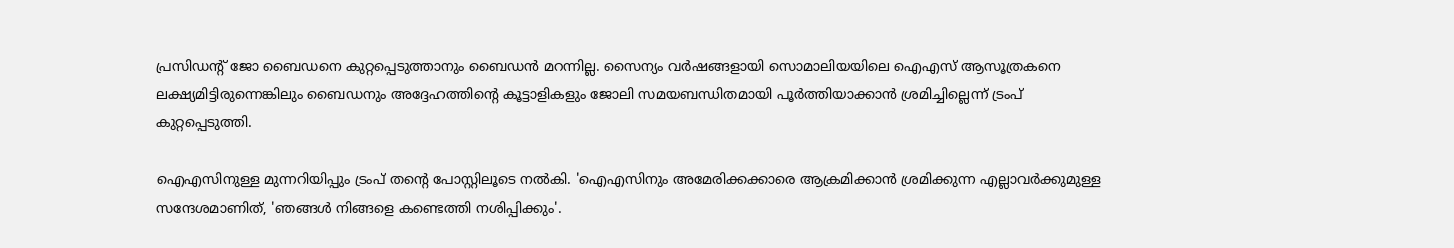പ്രസിഡന്റ് ജോ ബൈഡനെ കുറ്റപ്പെടുത്താനും ബൈഡന്‍ മറന്നില്ല. സൈന്യം വര്‍ഷങ്ങളായി സൊമാലിയയിലെ ഐഎസ് ആസൂത്രകനെ ലക്ഷ്യമിട്ടിരുന്നെങ്കിലും ബൈഡനും അദ്ദേഹത്തിന്റെ കൂട്ടാളികളും ജോലി സമയബന്ധിതമായി പൂര്‍ത്തിയാക്കാന്‍ ശ്രമിച്ചില്ലെന്ന് ട്രംപ് കുറ്റപ്പെടുത്തി.

ഐഎസിനുള്ള മുന്നറിയിപ്പും ട്രംപ് തന്റെ പോസ്റ്റിലൂടെ നല്‍കി. 'ഐഎസിനും അമേരിക്കക്കാരെ ആക്രമിക്കാന്‍ ശ്രമിക്കുന്ന എല്ലാവര്‍ക്കുമുള്ള സന്ദേശമാണിത്, 'ഞങ്ങള്‍ നിങ്ങളെ കണ്ടെത്തി നശിപ്പിക്കും'.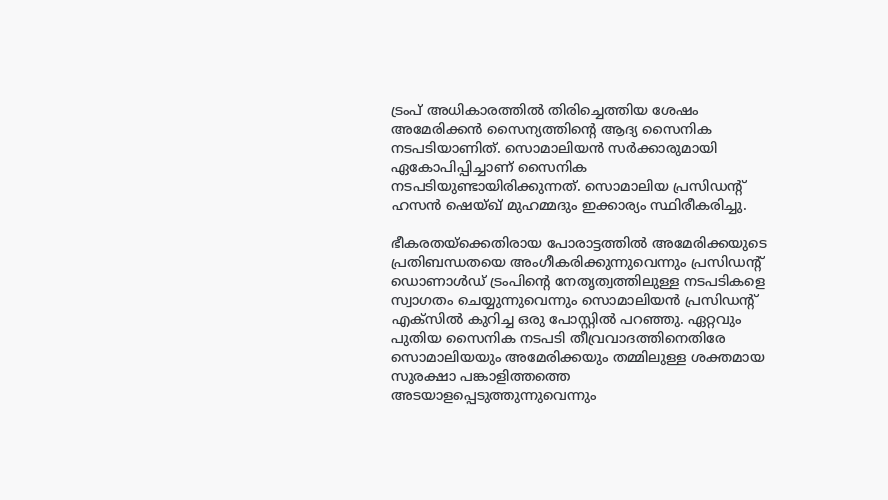ട്രംപ് അധികാരത്തില്‍ തിരിച്ചെത്തിയ ശേഷം അമേരിക്കന്‍ സൈന്യത്തിന്റെ ആദ്യ സൈനിക നടപടിയാണിത്. സൊമാലിയന്‍ സര്‍ക്കാരുമായി ഏകോപിപ്പിച്ചാണ് സൈനിക നടപടിയുണ്ടായിരിക്കുന്നത്. സൊമാലിയ പ്രസിഡന്റ് ഹസന്‍ ഷെയ്ഖ് മുഹമ്മദും ഇക്കാര്യം സ്ഥിരീകരിച്ചു.

ഭീകരതയ്ക്കെതിരായ പോരാട്ടത്തില്‍ അമേരിക്കയുടെ പ്രതിബന്ധതയെ അംഗീകരിക്കുന്നുവെന്നും പ്രസിഡന്റ് ഡൊണാള്‍ഡ് ട്രംപിന്റെ നേതൃത്വത്തിലുള്ള നടപടികളെ സ്വാഗതം ചെയ്യുന്നുവെന്നും സൊമാലിയന്‍ പ്രസിഡന്റ് എക്‌സില്‍ കുറിച്ച ഒരു പോസ്റ്റില്‍ പറഞ്ഞു. ഏറ്റവും പുതിയ സൈനിക നടപടി തീവ്രവാദത്തിനെതിരേ സൊമാലിയയും അമേരിക്കയും തമ്മിലുള്ള ശക്തമായ സുരക്ഷാ പങ്കാളിത്തത്തെ അടയാളപ്പെടുത്തുന്നുവെന്നും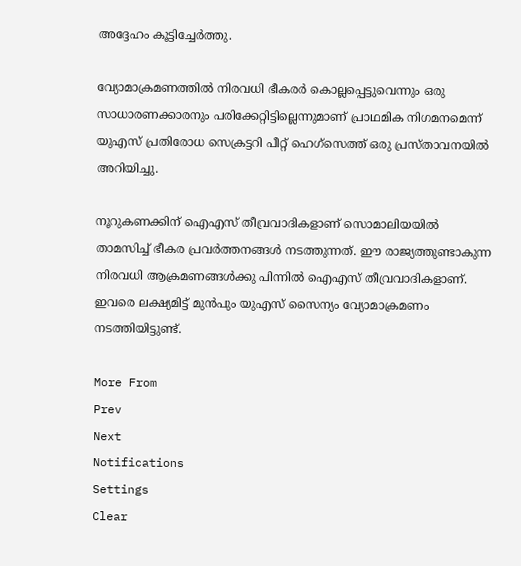അദ്ദേഹം കൂട്ടിച്ചേര്‍ത്തു.

വ്യോമാക്രമണത്തില്‍ നിരവധി ഭീകരര്‍ കൊല്ലപ്പെട്ടുവെന്നും ഒരു സാധാരണക്കാരനും പരിക്കേറ്റിട്ടില്ലെന്നുമാണ് പ്രാഥമിക നിഗമനമെന്ന് യുഎസ് പ്രതിരോധ സെക്രട്ടറി പീറ്റ് ഹെഗ്സെത്ത് ഒരു പ്രസ്താവനയില്‍ അറിയിച്ചു.

നൂറുകണക്കിന് ഐഎസ് തീവ്രവാദികളാണ് സൊമാലിയയില്‍ താമസിച്ച് ഭീകര പ്രവര്‍ത്തനങ്ങള്‍ നടത്തുന്നത്. ഈ രാജ്യത്തുണ്ടാകുന്ന നിരവധി ആക്രമണങ്ങള്‍ക്കു പിന്നില്‍ ഐഎസ് തീവ്രവാദികളാണ്. ഇവരെ ലക്ഷ്യമിട്ട് മുന്‍പും യുഎസ് സൈന്യം വ്യോമാക്രമണം നടത്തിയിട്ടുണ്ട്.

More From
Prev
Next
Notifications
Settings
Clear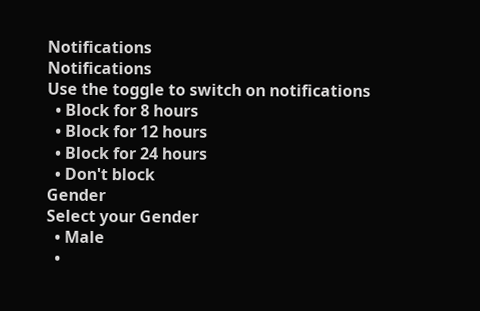Notifications
Notifications
Use the toggle to switch on notifications
  • Block for 8 hours
  • Block for 12 hours
  • Block for 24 hours
  • Don't block
Gender
Select your Gender
  • Male
  •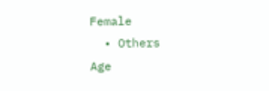Female
  • Others
Age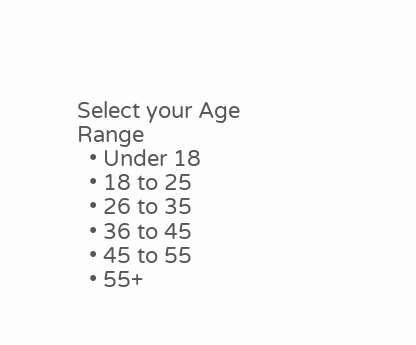Select your Age Range
  • Under 18
  • 18 to 25
  • 26 to 35
  • 36 to 45
  • 45 to 55
  • 55+